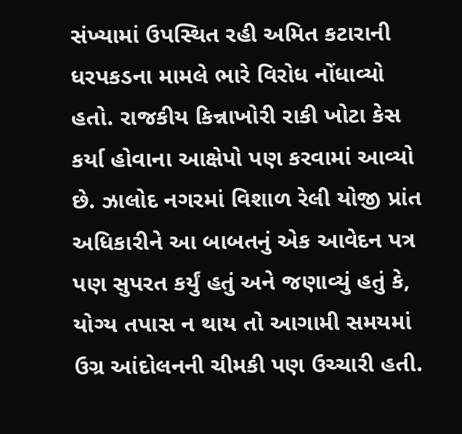સંખ્યામાં ઉપસ્થિત રહી અમિત કટારાની ધરપકડના મામલે ભારે વિરોધ નોંધાવ્યો હતો. રાજકીય કિન્નાખોરી રાકી ખોટા કેસ કર્યા હોવાના આક્ષેપો પણ કરવામાં આવ્યો છે. ઝાલોદ નગરમાં વિશાળ રેલી યોજી પ્રાંત અધિકારીને આ બાબતનું એક આવેદન પત્ર પણ સુપરત કર્યું હતું અને જણાવ્યું હતું કે, યોગ્ય તપાસ ન થાય તો આગામી સમયમાં ઉગ્ર આંદોલનની ચીમકી પણ ઉચ્ચારી હતી.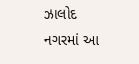ઝાલોદ નગરમાં આ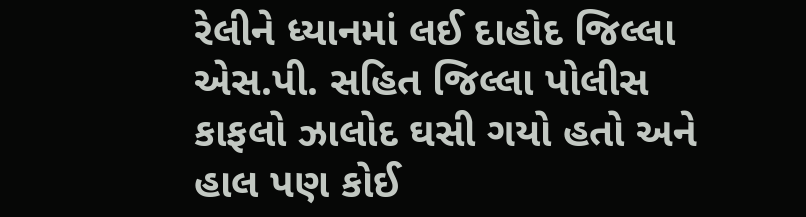રેલીને ધ્યાનમાં લઈ દાહોદ જિલ્લા એસ.પી. સહિત જિલ્લા પોલીસ કાફલો ઝાલોદ ઘસી ગયો હતો અને હાલ પણ કોઈ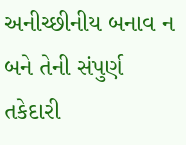અનીચ્છીનીય બનાવ ન બને તેની સંપુર્ણ તકેદારી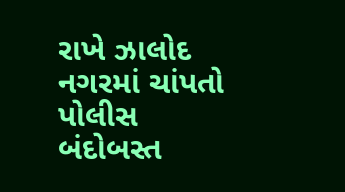રાખે ઝાલોદ નગરમાં ચાંપતો પોલીસ બંદોબસ્ત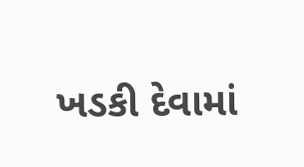ખડકી દેવામાં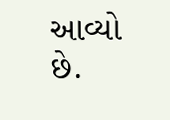આવ્યો છે.